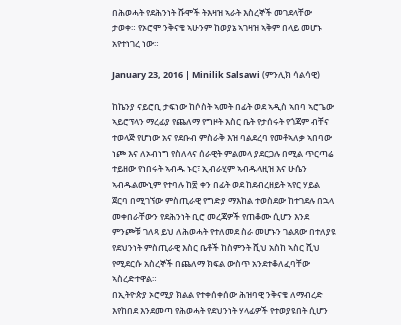በሕወሓት የደሕንነት ሹሞች ትእዛዝ ኣራት እስረኞች መገደላቸው ታወቀ። የኦሮሞ ንቅናቄ ኣሁንም ከወያኔ ኣገዛዝ ኣቅም በላይ መሆኑ አየተነገረ ነው።

January 23, 2016 | Minilik Salsawi (ምንሊክ ሳልሳዊ)

ከኬንያ ናይሮቢ ታፍነው ከሶስት ኣመት በፊት ወደ ኣዲስ ኣበባ ኣሮጌው ኣይሮፕላን ማረፊያ የጨለማ የግዞት እስር ቤት የታሰሩት የጎጃም ብቸና ተወላጅ የሆነው አና የደቡብ ምስራቅ እዝ ባልደረባ የመቶኣለቃ ኣበባው ነጮ እና ለኦብነግ የስለላና ሰራዊት ምልመላ ያደርጋሉ በሚል ጥርጣሬ ተይዘው የነበሩት ኣብዱ ኑር፣ ኢብራሂም ኣብዱላዚዝ እና ሁሴን ኣብዱልሙኒም የተባሉ ከ፳ ቀን በፊት ወደ ከደብረዘይት ኣየር ሃይል ጀርባ በሚገኘው ምስጢራዊ የግድያ ማእከል ተወስደው ከተገደሉ በኋላ መቀበራቸውን የደሕንነት ቢሮ መረጃዎች የጠቆሙ ሲሆን እንደ ምንጮቹ ገለጻ ይህ ለሕወሓት የተለመደ ስራ መሆኑን ገልጸው በተለያዩ የደህንነት ምስጢራዊ እስር ቤቶች ከስምንት ሺህ አስከ ኣስር ሺህ የሚደርሱ አስረኞች በጨለማ ክፍል ውስጥ አንደተቆለፈባቸው ኣስረድተዋል።
በኢትዮጵያ ኦሮሚያ ክልል የተቀሰቀሰው ሕዝባዊ ንቅናቄ ለማብረድ እየከበደ እንደመጣ የሕወሓት የደህንነት ሃላፊዎች የተወያዩበት ሲሆን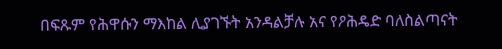በፍጹም የሕዋሱን ማእከል ሊያገኙት አንዳልቻሉ አና የዖሕዴድ ባለስልጣናት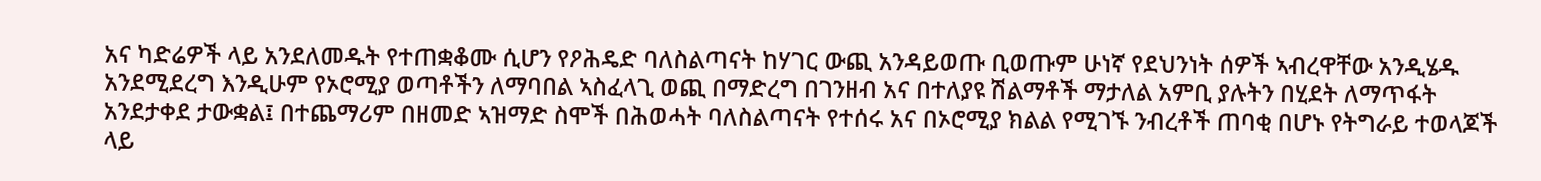አና ካድሬዎች ላይ አንደለመዱት የተጠቋቆሙ ሲሆን የዖሕዴድ ባለስልጣናት ከሃገር ውጪ አንዳይወጡ ቢወጡም ሁነኛ የደህንነት ሰዎች ኣብረዋቸው አንዲሄዱ አንደሚደረግ እንዲሁም የኦሮሚያ ወጣቶችን ለማባበል ኣስፈላጊ ወጪ በማድረግ በገንዘብ አና በተለያዩ ሽልማቶች ማታለል አምቢ ያሉትን በሂደት ለማጥፋት አንደታቀደ ታውቋል፤ በተጨማሪም በዘመድ ኣዝማድ ስሞች በሕወሓት ባለስልጣናት የተሰሩ አና በኦሮሚያ ክልል የሚገኙ ንብረቶች ጠባቂ በሆኑ የትግራይ ተወላጆች ላይ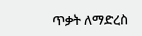ጥቃት ለማድረስ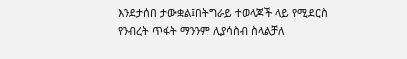እንደታሰበ ታውቋል፤በትግራይ ተወላጆች ላይ የሚደርስ የንብረት ጥፋት ማንንም ሊያሳስብ ስላልቻለ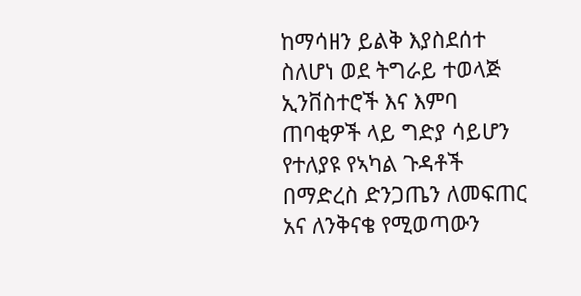ከማሳዘን ይልቅ እያስደሰተ ስለሆነ ወደ ትግራይ ተወላጅ ኢንቨስተሮች እና እምባ ጠባቂዎች ላይ ግድያ ሳይሆን የተለያዩ የኣካል ጉዳቶች በማድረስ ድንጋጤን ለመፍጠር አና ለንቅናቄ የሚወጣውን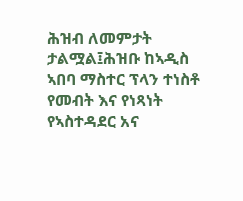ሕዝብ ለመምታት ታልሟል፤ሕዝቡ ከኣዲስ ኣበባ ማስተር ፕላን ተነስቶ የመብት እና የነጻነት የኣስተዳደር አና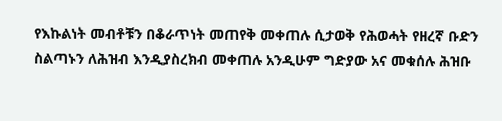የእኩልነት መብቶቹን በቆራጥነት መጠየቅ መቀጠሉ ሲታወቅ የሕወሓት የዘረኛ ቡድን ስልጣኑን ለሕዝብ እንዲያስረክብ መቀጠሉ አንዲሁም ግድያው አና መቁሰሉ ሕዝቡ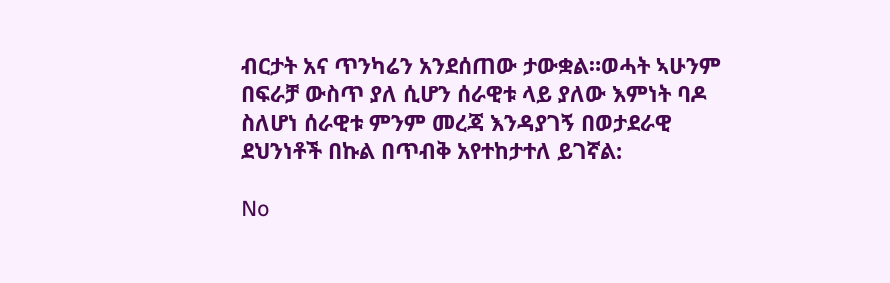ብርታት አና ጥንካሬን አንደሰጠው ታውቋል።ወሓት ኣሁንም በፍራቻ ውስጥ ያለ ሲሆን ሰራዊቱ ላይ ያለው እምነት ባዶ ስለሆነ ሰራዊቱ ምንም መረጃ እንዳያገኝ በወታደራዊ ደህንነቶች በኩል በጥብቅ አየተከታተለ ይገኛል:

No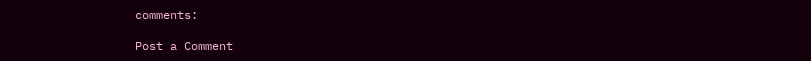comments:

Post a Comment